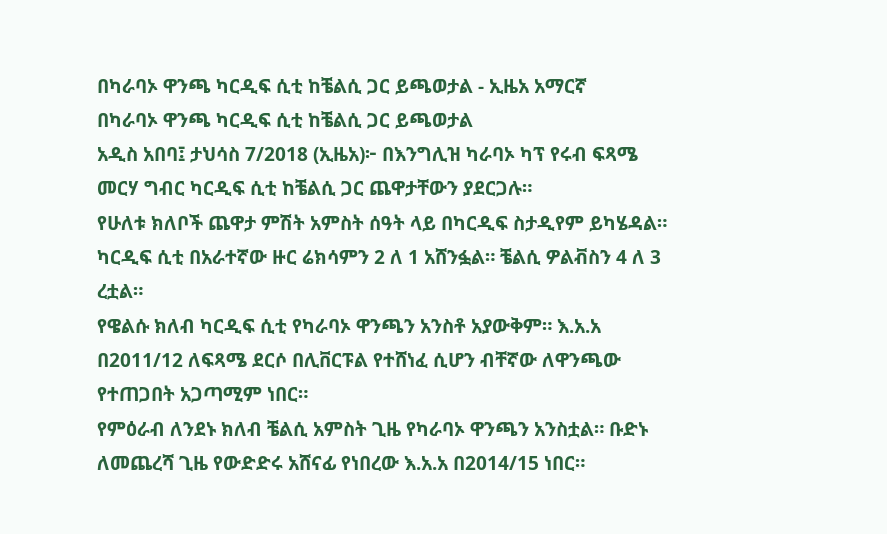በካራባኦ ዋንጫ ካርዲፍ ሲቲ ከቼልሲ ጋር ይጫወታል - ኢዜአ አማርኛ
በካራባኦ ዋንጫ ካርዲፍ ሲቲ ከቼልሲ ጋር ይጫወታል
አዲስ አበባ፤ ታህሳስ 7/2018 (ኢዜአ)፦ በእንግሊዝ ካራባኦ ካፕ የሩብ ፍጻሜ መርሃ ግብር ካርዲፍ ሲቲ ከቼልሲ ጋር ጨዋታቸውን ያደርጋሉ።
የሁለቱ ክለቦች ጨዋታ ምሽት አምስት ሰዓት ላይ በካርዲፍ ስታዲየም ይካሄዳል።
ካርዲፍ ሲቲ በአራተኛው ዙር ሬክሳምን 2 ለ 1 አሸንፏል። ቼልሲ ዎልቭስን 4 ለ 3 ረቷል።
የዌልሱ ክለብ ካርዲፍ ሲቲ የካራባኦ ዋንጫን አንስቶ አያውቅም። እ.አ.አ በ2011/12 ለፍጻሜ ደርሶ በሊቨርፑል የተሸነፈ ሲሆን ብቸኛው ለዋንጫው የተጠጋበት አጋጣሚም ነበር።
የምዕራብ ለንደኑ ክለብ ቼልሲ አምስት ጊዜ የካራባኦ ዋንጫን አንስቷል። ቡድኑ ለመጨረሻ ጊዜ የውድድሩ አሸናፊ የነበረው እ.አ.አ በ2014/15 ነበር።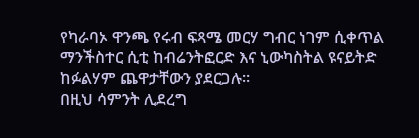የካራባኦ ዋንጫ የሩብ ፍጻሜ መርሃ ግብር ነገም ሲቀጥል ማንችስተር ሲቲ ከብሬንትፎርድ እና ኒውካስትል ዩናይትድ ከፉልሃም ጨዋታቸውን ያደርጋሉ።
በዚህ ሳምንት ሊደረግ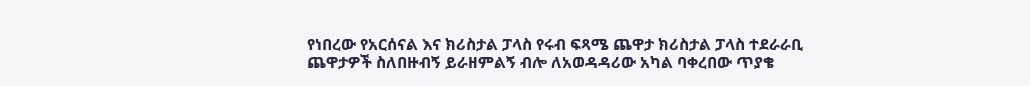የነበረው የአርሰናል እና ክሪስታል ፓላስ የሩብ ፍጻሜ ጨዋታ ክሪስታል ፓላስ ተደራራቢ ጨዋታዎች ስለበዙብኝ ይራዘምልኝ ብሎ ለአወዳዳሪው አካል ባቀረበው ጥያቄ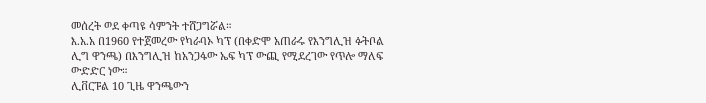መሰረት ወደ ቀጣዩ ሳምንት ተሸጋግሯል።
እ.አ.አ በ1960 የተጀመረው የካራባኦ ካፕ (በቀድሞ አጠራሩ የእንግሊዝ ፉትቦል ሊግ ዋንጫ) በእንግሊዝ ከአንጋፋው ኤፍ ካፕ ውጪ የሚደረገው የጥሎ ማለፍ ውድድር ነው።
ሊቨርፑል 10 ጊዜ ዋንጫውን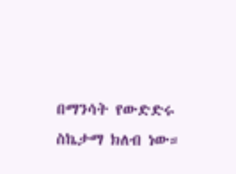በማንሳት የውድድሩ ስኬታማ ክለብ ነው።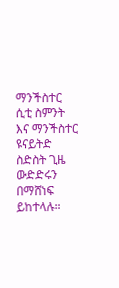ማንችስተር ሲቲ ስምንት እና ማንችስተር ዩናይትድ ስድስት ጊዜ ውድድሩን በማሸነፍ ይከተላሉ።